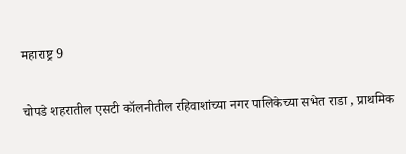महाराष्ट्र 9

चोपडे शहरातील एसटी कॉलनीतील रहिवाशांच्या नगर पालिकेच्या सभेत राडा , प्राथमिक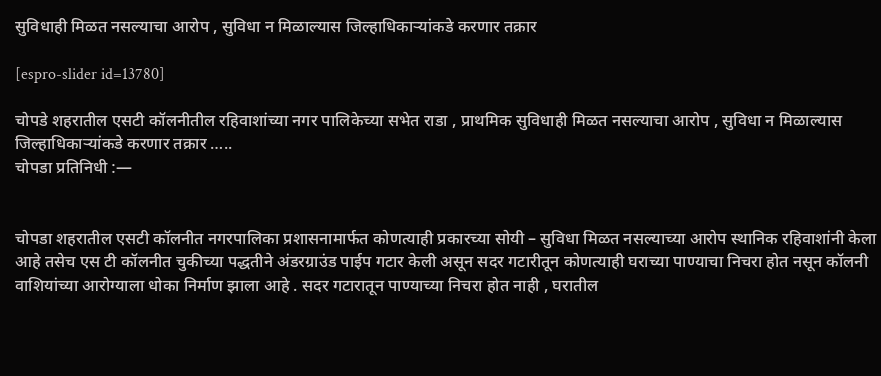सुविधाही मिळत नसल्याचा आरोप , सुविधा न मिळाल्यास जिल्हाधिकाऱ्यांकडे करणार तक्रार

[espro-slider id=13780]

चोपडे शहरातील एसटी कॉलनीतील रहिवाशांच्या नगर पालिकेच्या सभेत राडा , प्राथमिक सुविधाही मिळत नसल्याचा आरोप , सुविधा न मिळाल्यास जिल्हाधिकाऱ्यांकडे करणार तक्रार …..
चोपडा प्रतिनिधी :—


चोपडा शहरातील एसटी कॉलनीत नगरपालिका प्रशासनामार्फत कोणत्याही प्रकारच्या सोयी – सुविधा मिळत नसल्याच्या आरोप स्थानिक रहिवाशांनी केला आहे तसेच एस टी कॉलनीत चुकीच्या पद्धतीने अंडरग्राउंड पाईप गटार केली असून सदर गटारीतून कोणत्याही घराच्या पाण्याचा निचरा होत नसून कॉलनी वाशियांच्या आरोग्याला धोका निर्माण झाला आहे . सदर गटारातून पाण्याच्या निचरा होत नाही , घरातील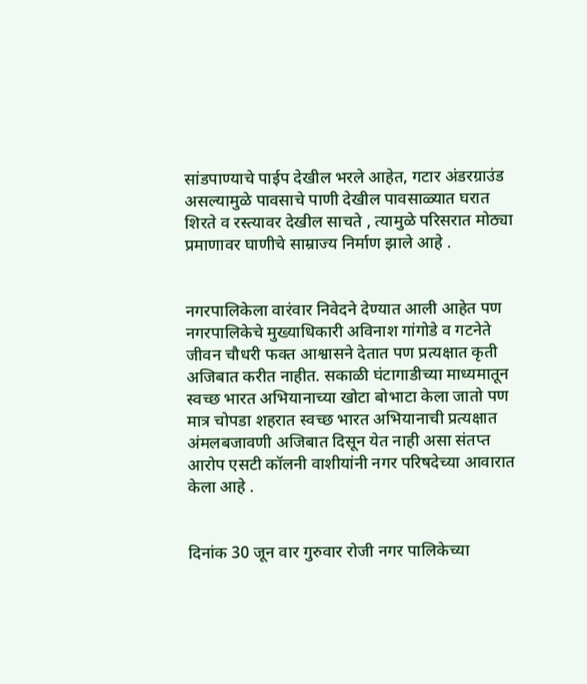सांडपाण्याचे पाईप देखील भरले आहेत, गटार अंडरग्राउंड असल्यामुळे पावसाचे पाणी देखील पावसाळ्यात घरात शिरते व रस्त्यावर देखील साचते , त्यामुळे परिसरात मोठ्या प्रमाणावर घाणीचे साम्राज्य निर्माण झाले आहे .


नगरपालिकेला वारंवार निवेदने देण्यात आली आहेत पण नगरपालिकेचे मुख्याधिकारी अविनाश गांगोडे व गटनेते जीवन चौधरी फक्त आश्वासने देतात पण प्रत्यक्षात कृती अजिबात करीत नाहीत. सकाळी घंटागाडीच्या माध्यमातून स्वच्छ भारत अभियानाच्या खोटा बोभाटा केला जातो पण मात्र चोपडा शहरात स्वच्छ भारत अभियानाची प्रत्यक्षात अंमलबजावणी अजिबात दिसून येत नाही असा संतप्त आरोप एसटी कॉलनी वाशीयांनी नगर परिषदेच्या आवारात केला आहे .


दिनांक 30 जून वार गुरुवार रोजी नगर पालिकेच्या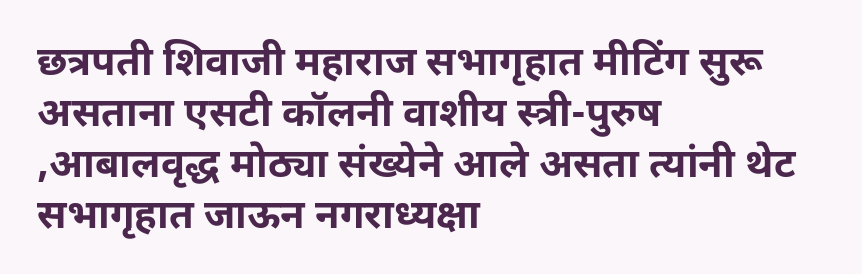छत्रपती शिवाजी महाराज सभागृहात मीटिंग सुरू असताना एसटी कॉलनी वाशीय स्त्री-पुरुष ,आबालवृद्ध मोठ्या संख्येने आले असता त्यांनी थेट सभागृहात जाऊन नगराध्यक्षा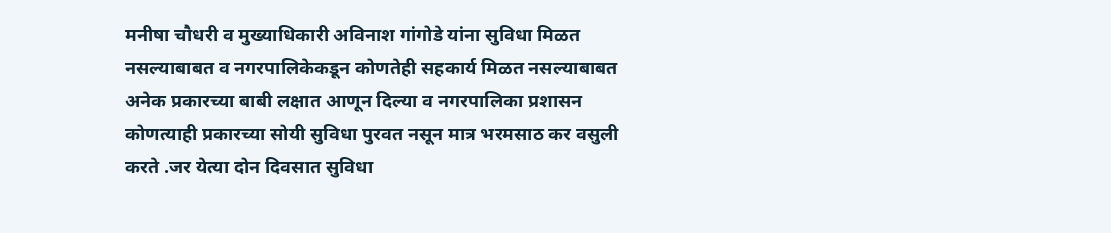मनीषा चौधरी व मुख्याधिकारी अविनाश गांगोडे यांना सुविधा मिळत नसल्याबाबत व नगरपालिकेकडून कोणतेही सहकार्य मिळत नसल्याबाबत अनेक प्रकारच्या बाबी लक्षात आणून दिल्या व नगरपालिका प्रशासन कोणत्याही प्रकारच्या सोयी सुविधा पुरवत नसून मात्र भरमसाठ कर वसुली करते .जर येत्या दोन दिवसात सुविधा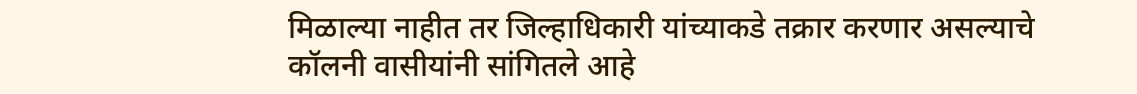मिळाल्या नाहीत तर जिल्हाधिकारी यांच्याकडे तक्रार करणार असल्याचे कॉलनी वासीयांनी सांगितले आहे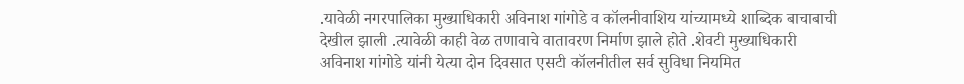.यावेळी नगरपालिका मुख्याधिकारी अविनाश गांगोडे व कॉलनीवाशिय यांच्यामध्ये शाब्दिक बाचाबाची देखील झाली .त्यावेळी काही वेळ तणावाचे वातावरण निर्माण झाले होते .शेवटी मुख्याधिकारी अविनाश गांगोडे यांनी येत्या दोन दिवसात एसटी कॉलनीतील सर्व सुविधा नियमित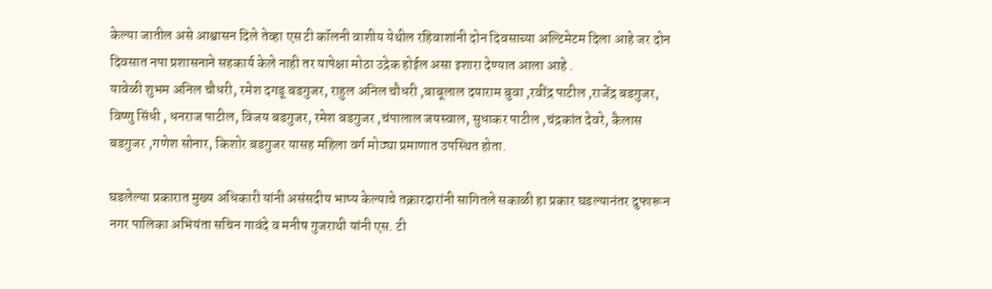केल्या जातील असे आश्वासन दिले तेव्हा एस टी कॉलनी वाशीय येथील रहिवाशांनी दोन दिवसाच्या अल्टिमेटम दिला आहे जर दोन दिवसात नपा प्रशासनाने सहकार्य केले नाही तर यापेक्षा मोठा उद्रेक होईल असा इशारा देण्यात आला आहे .
यावेळी शुभम अनिल चौधरी, रमेश दगडू बडगुजर, राहुल अनिल चौधरी ,बाबूलाल दयाराम बुवा ,रवींद्र पाटील ,राजेंद्र बडगुजर, विष्णु सिंधी , धनराज पाटील, विजय बडगुजर, रमेश बडगुजर ,चंपालाल जयस्वाल, सुधाकर पाटील ,चंद्रकांत देवरे, कैलास बडगुजर ,गणेश सोनार, किशोर बडगुजर यासह महिला वर्ग मोठ्या प्रमाणात उपस्थित होता.

घडलेल्या प्रकारात मुख्य अधिकारी यांनी असंसदीय भाष्य केल्याचे तक्रारदारांनी सागितले सकाळी हा प्रकार घडल्यानंतर दुफारून नगर पालिका अभियंता सचिन गावंदे व मनीष गुजराथी यांनी एस. टी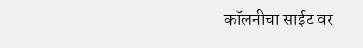कॉलनीचा साईट वर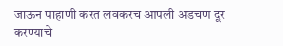जाऊन पाहाणी करत लवकरच आपली अडचण दूर करण्याचे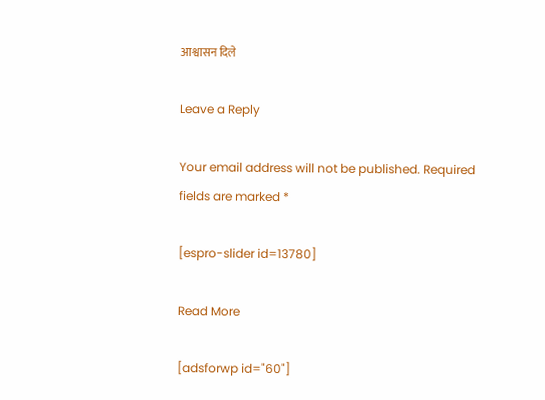आश्वासन दिले

Leave a Reply

Your email address will not be published. Required fields are marked *

[espro-slider id=13780]

Read More

[adsforwp id="60"]